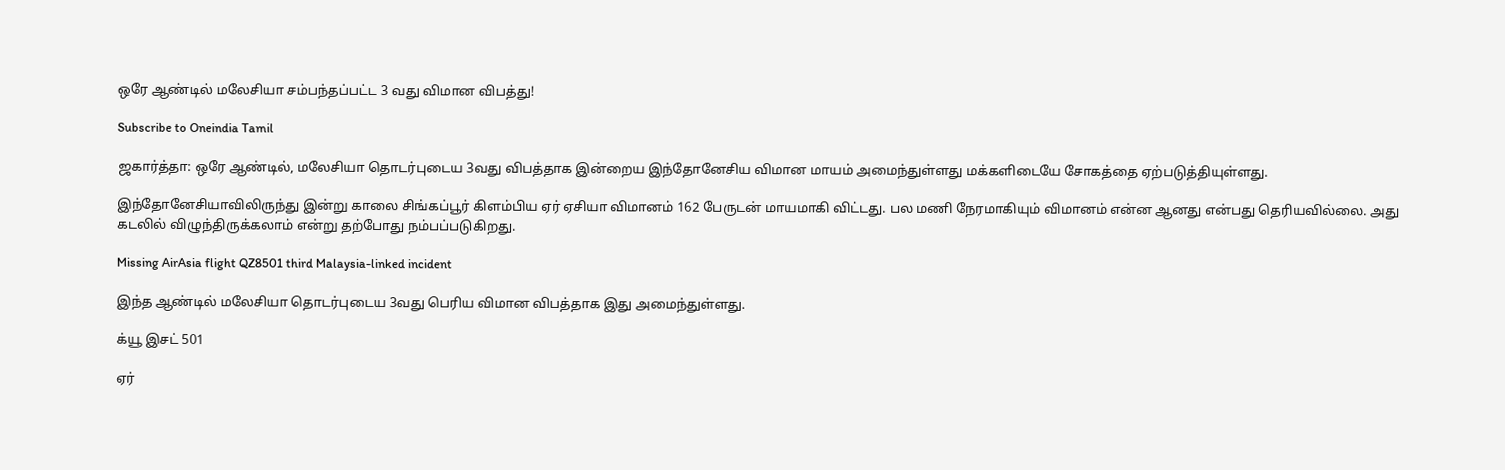ஒரே ஆண்டில் மலேசியா சம்பந்தப்பட்ட 3 வது விமான விபத்து!

Subscribe to Oneindia Tamil

ஜகார்த்தா: ஒரே ஆண்டில், மலேசியா தொடர்புடைய 3வது விபத்தாக இன்றைய இந்தோனேசிய விமான மாயம் அமைந்துள்ளது மக்களிடையே சோகத்தை ஏற்படுத்தியுள்ளது.

இந்தோனேசியாவிலிருந்து இன்று காலை சிங்கப்பூர் கிளம்பிய ஏர் ஏசியா விமானம் 162 பேருடன் மாயமாகி விட்டது. பல மணி நேரமாகியும் விமானம் என்ன ஆனது என்பது தெரியவில்லை. அது கடலில் விழுந்திருக்கலாம் என்று தற்போது நம்பப்படுகிறது.

Missing AirAsia flight QZ8501 third Malaysia-linked incident

இந்த ஆண்டில் மலேசியா தொடர்புடைய 3வது பெரிய விமான விபத்தாக இது அமைந்துள்ளது.

க்யூ இசட் 501

ஏர்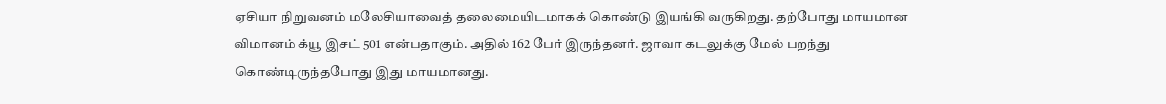ஏசியா நிறுவனம் மலேசியாவைத் தலைமையிடமாகக் கொண்டு இயங்கி வருகிறது. தற்போது மாயமான விமானம் க்யூ இசட் 501 என்பதாகும். அதில் 162 பேர் இருந்தனர். ஜாவா கடலுக்கு மேல் பறந்து கொண்டிருந்தபோது இது மாயமானது.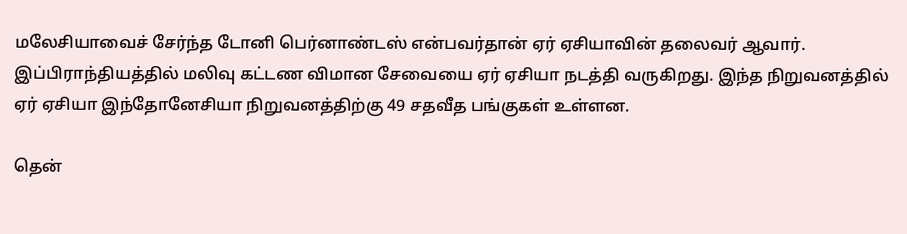மலேசியாவைச் சேர்ந்த டோனி பெர்னாண்டஸ் என்பவர்தான் ஏர் ஏசியாவின் தலைவர் ஆவார். இப்பிராந்தியத்தில் மலிவு கட்டண விமான சேவையை ஏர் ஏசியா நடத்தி வருகிறது. இந்த நிறுவனத்தில் ஏர் ஏசியா இந்தோனேசியா நிறுவனத்திற்கு 49 சதவீத பங்குகள் உள்ளன.

தென்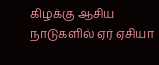கிழக்கு ஆசிய நாடுகளில் ஏர் ஏசியா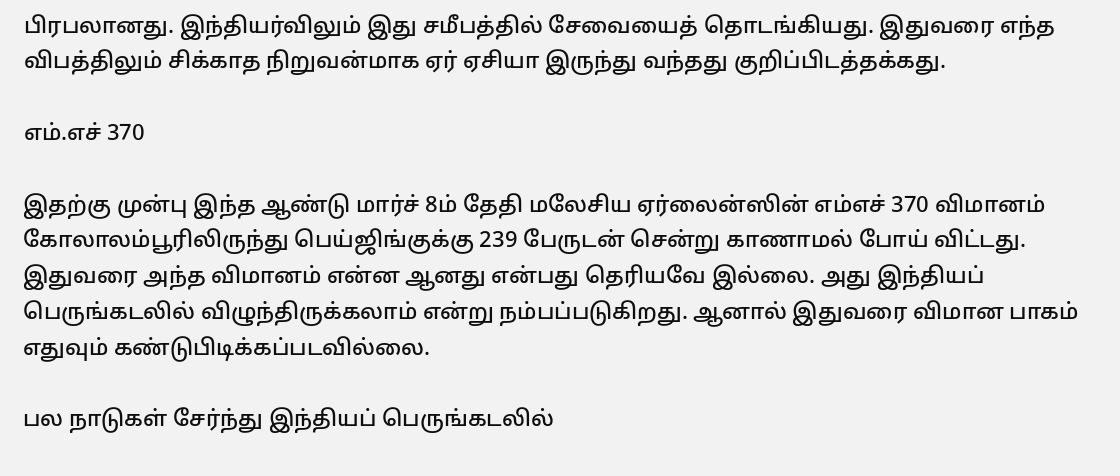பிரபலானது. இந்தியர்விலும் இது சமீபத்தில் சேவையைத் தொடங்கியது. இதுவரை எந்த விபத்திலும் சிக்காத நிறுவன்மாக ஏர் ஏசியா இருந்து வந்தது குறிப்பிடத்தக்கது.

எம்.எச் 370

இதற்கு முன்பு இந்த ஆண்டு மார்ச் 8ம் தேதி மலேசிய ஏர்லைன்ஸின் எம்எச் 370 விமானம் கோலாலம்பூரிலிருந்து பெய்ஜிங்குக்கு 239 பேருடன் சென்று காணாமல் போய் விட்டது. இதுவரை அந்த விமானம் என்ன ஆனது என்பது தெரியவே இல்லை. அது இந்தியப் பெருங்கடலில் விழுந்திருக்கலாம் என்று நம்பப்படுகிறது. ஆனால் இதுவரை விமான பாகம் எதுவும் கண்டுபிடிக்கப்படவில்லை.

பல நாடுகள் சேர்ந்து இந்தியப் பெருங்கடலில்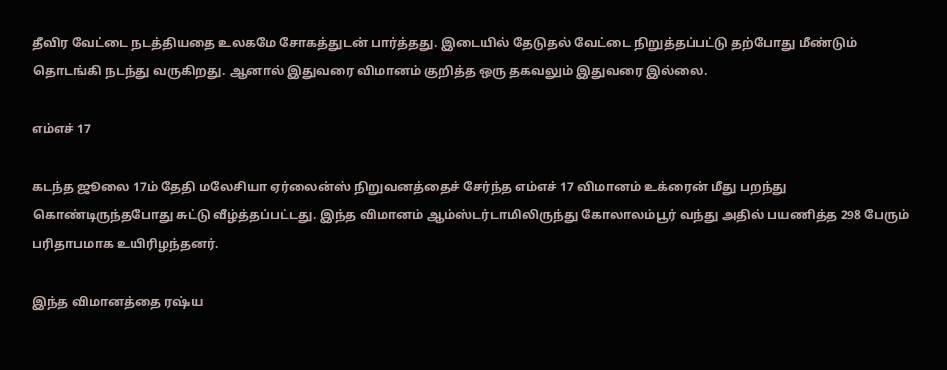தீவிர வேட்டை நடத்தியதை உலகமே சோகத்துடன் பார்த்தது. இடையில் தேடுதல் வேட்டை நிறுத்தப்பட்டு தற்போது மீண்டும் தொடங்கி நடந்து வருகிறது. ஆனால் இதுவரை விமானம் குறித்த ஒரு தகவலும் இதுவரை இல்லை.

எம்எச் 17

கடந்த ஜூலை 17ம் தேதி மலேசியா ஏர்லைன்ஸ் நிறுவனத்தைச் சேர்ந்த எம்எச் 17 விமானம் உக்ரைன் மீது பறந்து கொண்டிருந்தபோது சுட்டு வீழ்த்தப்பட்டது. இந்த விமானம் ஆம்ஸ்டர்டாமிலிருந்து கோலாலம்பூர் வந்து அதில் பயணித்த 298 பேரும் பரிதாபமாக உயிரிழந்தனர்.

இந்த விமானத்தை ரஷ்ய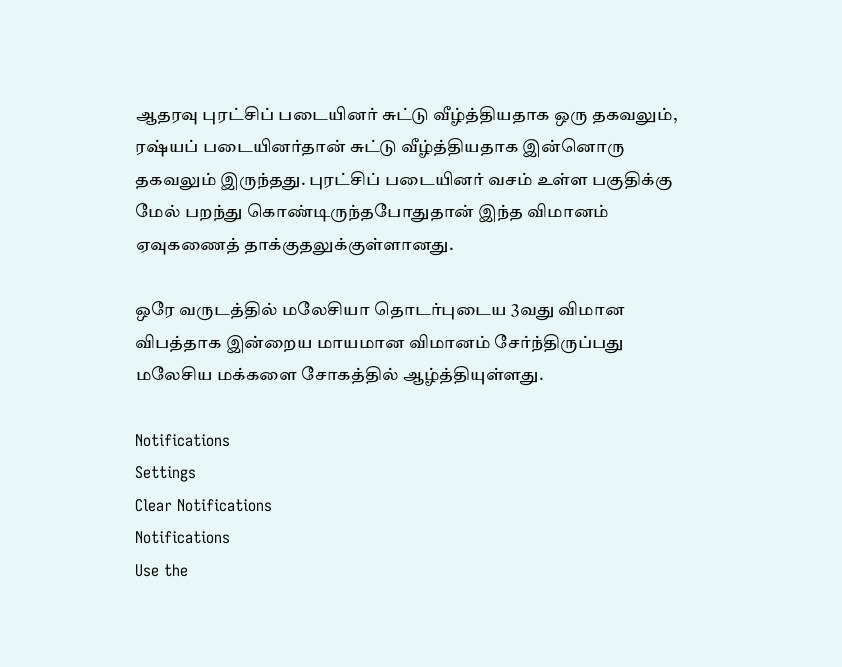ஆதரவு புரட்சிப் படையினர் சுட்டு வீழ்த்தியதாக ஒரு தகவலும், ரஷ்யப் படையினர்தான் சுட்டு வீழ்த்தியதாக இன்னொரு தகவலும் இருந்தது. புரட்சிப் படையினர் வசம் உள்ள பகுதிக்கு மேல் பறந்து கொண்டிருந்தபோதுதான் இந்த விமானம் ஏவுகணைத் தாக்குதலுக்குள்ளானது.

ஒரே வருடத்தில் மலேசியா தொடர்புடைய 3வது விமான விபத்தாக இன்றைய மாயமான விமானம் சேர்ந்திருப்பது மலேசிய மக்களை சோகத்தில் ஆழ்த்தியுள்ளது.

Notifications
Settings
Clear Notifications
Notifications
Use the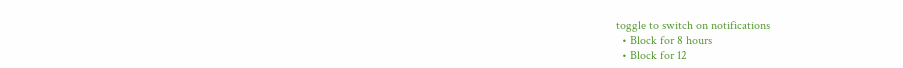toggle to switch on notifications
  • Block for 8 hours
  • Block for 12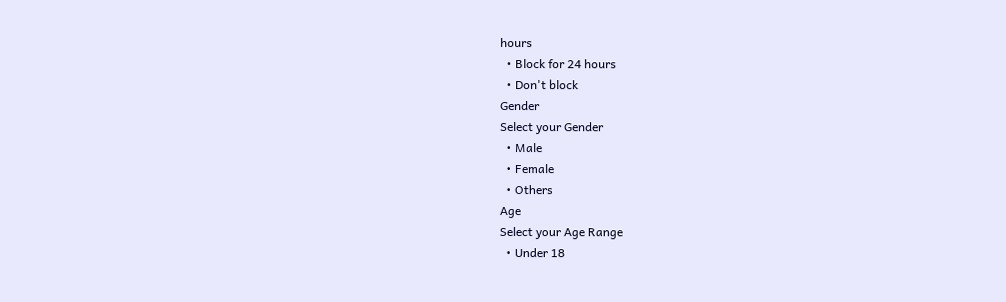hours
  • Block for 24 hours
  • Don't block
Gender
Select your Gender
  • Male
  • Female
  • Others
Age
Select your Age Range
  • Under 18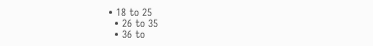• 18 to 25
  • 26 to 35
  • 36 to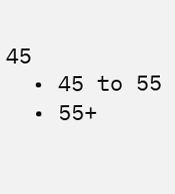45
  • 45 to 55
  • 55+